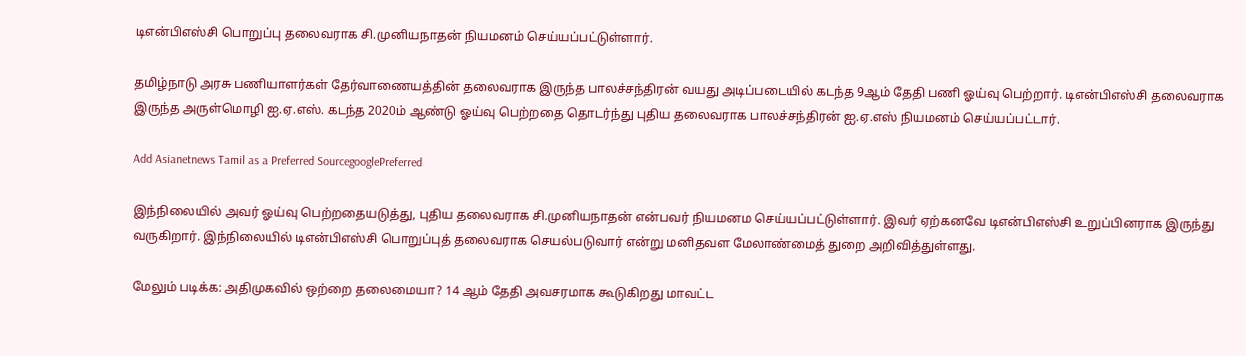டிஎன்பிஎஸ்சி பொறுப்பு தலைவராக சி.முனியநாதன் நியமனம் செய்யப்பட்டுள்ளார்.

தமிழ்நாடு அரசு பணியாளர்கள் தேர்வாணையத்தின் தலைவராக இருந்த பாலச்சந்திரன் வயது அடிப்படையில் கடந்த 9ஆம் தேதி பணி ஓய்வு பெற்றார். டிஎன்பிஎஸ்சி தலைவராக இருந்த அருள்மொழி ஐ.ஏ.எஸ். கடந்த 2020ம் ஆண்டு ஓய்வு பெற்றதை தொடர்ந்து புதிய தலைவராக பாலச்சந்திரன் ஐ.ஏ.எஸ் நியமனம் செய்யப்பட்டார்.

Add Asianetnews Tamil as a Preferred SourcegooglePreferred

இந்நிலையில் அவர் ஓய்வு பெற்றதையடுத்து, புதிய தலைவராக சி.முனியநாதன் என்பவர் நியமனம செய்யப்பட்டுள்ளார். இவர் ஏற்கனவே டிஎன்பிஎஸ்சி உறுப்பினராக இருந்து வருகிறார். இந்நிலையில் டிஎன்பிஎஸ்சி பொறுப்புத் தலைவராக செயல்படுவார் என்று மனிதவள மேலாண்மைத் துறை அறிவித்துள்ளது.

மேலும் படிக்க: அதிமுகவில் ஒற்றை தலைமையா? 14 ஆம் தேதி அவசரமாக கூடுகிறது மாவட்ட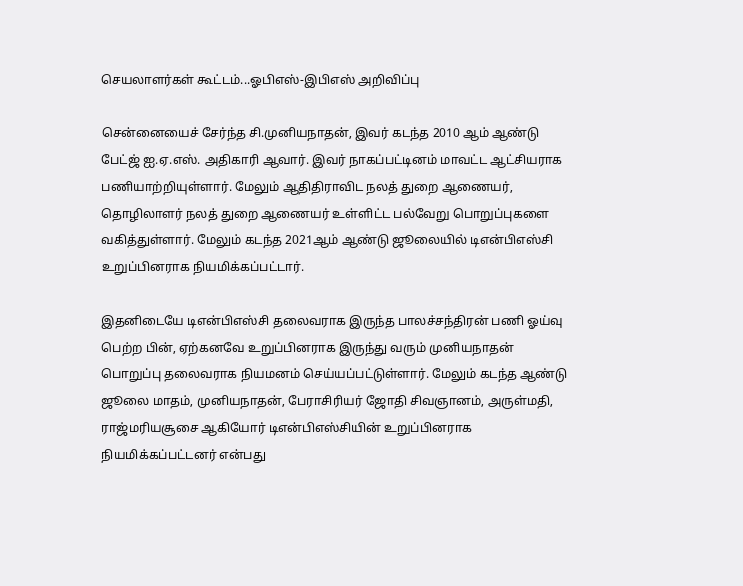செயலாளர்கள் கூட்டம்...ஓபிஎஸ்-இபிஎஸ் அறிவிப்பு

சென்னையைச் சேர்ந்த சி.முனியநாதன், இவர் கடந்த 2010 ஆம் ஆண்டு பேட்ஜ் ஐ.ஏ.எஸ். அதிகாரி ஆவார். இவர் நாகப்பட்டினம் மாவட்ட ஆட்சியராக பணியாற்றியுள்ளார். மேலும் ஆதிதிராவிட நலத் துறை ஆணையர், தொழிலாளர் நலத் துறை ஆணையர் உள்ளிட்ட பல்வேறு பொறுப்புகளை வகித்துள்ளார். மேலும் கடந்த 2021ஆம் ஆண்டு ஜூலையில் டிஎன்பிஎஸ்சி உறுப்பினராக நியமிக்கப்பட்டார்.

இதனிடையே டிஎன்பிஎஸ்சி தலைவராக இருந்த பாலச்சந்திரன் பணி ஓய்வு பெற்ற பின், ஏற்கனவே உறுப்பினராக இருந்து வரும் முனியநாதன் பொறுப்பு தலைவராக நியமனம் செய்யப்பட்டுள்ளார். மேலும் கடந்த ஆண்டு ஜூலை மாதம், முனியநாதன், பேராசிரியர் ஜோதி சிவஞானம், அருள்மதி, ராஜ்மரியசூசை ஆகியோர் டிஎன்பிஎஸ்சியின் உறுப்பினராக நியமிக்கப்பட்டனர் என்பது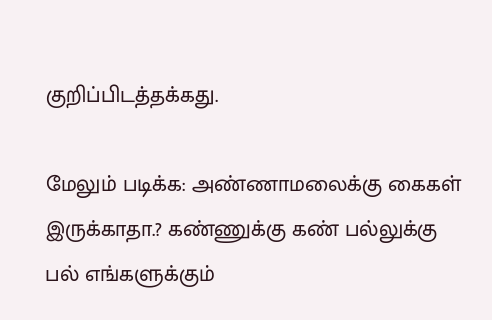குறிப்பிடத்தக்கது.

மேலும் படிக்க: அண்ணாமலைக்கு கைகள் இருக்காதா.? கண்ணுக்கு கண் பல்லுக்கு பல் எங்களுக்கும்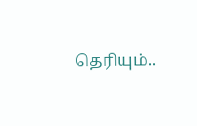தெரியும்..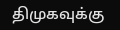திமுகவுக்கு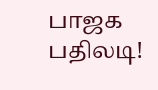பாஜக பதிலடி!